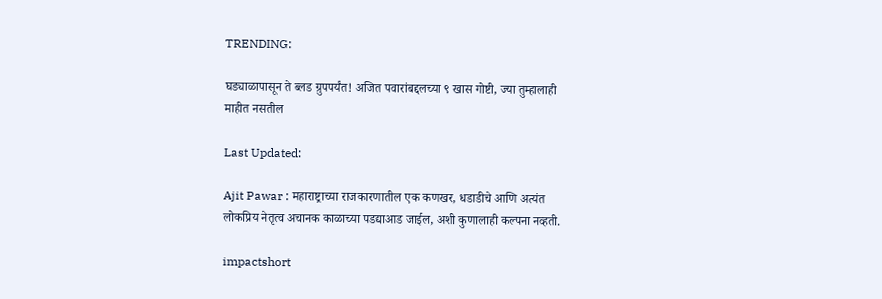TRENDING:

घड्याळापासून ते ब्लड ग्रुपपर्यंत! अजित पवारांबद्दलच्या ९ खास गोष्टी, ज्या तुम्हालाही माहीत नसतील

Last Updated:

Ajit Pawar : महाराष्ट्राच्या राजकारणातील एक कणखर, धडाडीचे आणि अत्यंत लोकप्रिय नेतृत्व अचानक काळाच्या पडद्याआड जाईल, अशी कुणालाही कल्पना नव्हती.

impactshort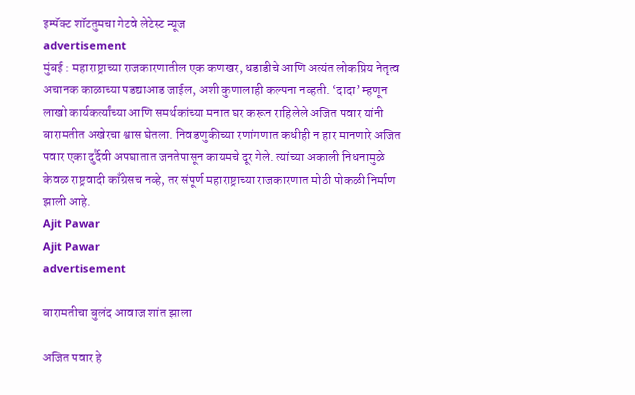इम्पॅक्ट शॉटतुमचा गेटवे लेटेस्ट न्यूज
advertisement
मुंबई : महाराष्ट्राच्या राजकारणातील एक कणखर, धडाडीचे आणि अत्यंत लोकप्रिय नेतृत्व अचानक काळाच्या पडद्याआड जाईल, अशी कुणालाही कल्पना नव्हती. ‘दादा’ म्हणून लाखो कार्यकर्त्यांच्या आणि समर्थकांच्या मनात घर करून राहिलेले अजित पवार यांनी बारामतीत अखेरचा श्वास घेतला. निवडणुकीच्या रणांगणात कधीही न हार मानणारे अजित पवार एका दुर्दैवी अपघातात जनतेपासून कायमचे दूर गेले. त्यांच्या अकाली निधनामुळे केवळ राष्ट्रवादी काँग्रेसच नव्हे, तर संपूर्ण महाराष्ट्राच्या राजकारणात मोठी पोकळी निर्माण झाली आहे.
Ajit Pawar
Ajit Pawar
advertisement

बारामतीचा बुलंद आवाज शांत झाला

अजित पवार हे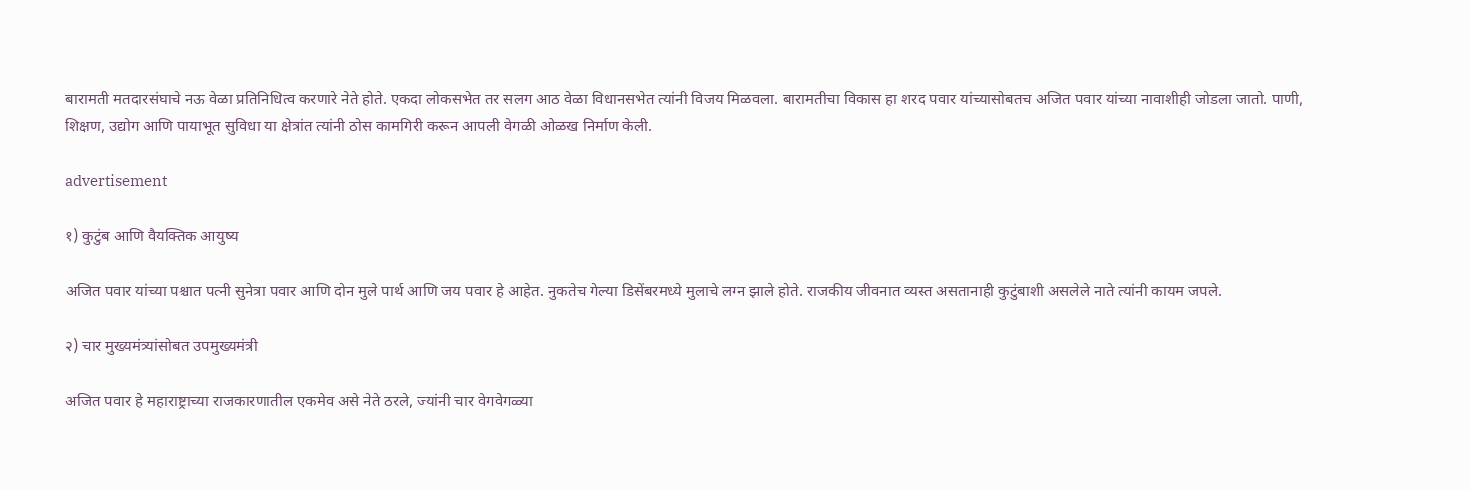बारामती मतदारसंघाचे नऊ वेळा प्रतिनिधित्व करणारे नेते होते. एकदा लोकसभेत तर सलग आठ वेळा विधानसभेत त्यांनी विजय मिळवला. बारामतीचा विकास हा शरद पवार यांच्यासोबतच अजित पवार यांच्या नावाशीही जोडला जातो. पाणी, शिक्षण, उद्योग आणि पायाभूत सुविधा या क्षेत्रांत त्यांनी ठोस कामगिरी करून आपली वेगळी ओळख निर्माण केली.

advertisement

१) कुटुंब आणि वैयक्तिक आयुष्य

अजित पवार यांच्या पश्चात पत्नी सुनेत्रा पवार आणि दोन मुले पार्थ आणि जय पवार हे आहेत. नुकतेच गेल्या डिसेंबरमध्ये मुलाचे लग्न झाले होते. राजकीय जीवनात व्यस्त असतानाही कुटुंबाशी असलेले नाते त्यांनी कायम जपले.

२) चार मुख्यमंत्र्यांसोबत उपमुख्यमंत्री

अजित पवार हे महाराष्ट्राच्या राजकारणातील एकमेव असे नेते ठरले, ज्यांनी चार वेगवेगळ्या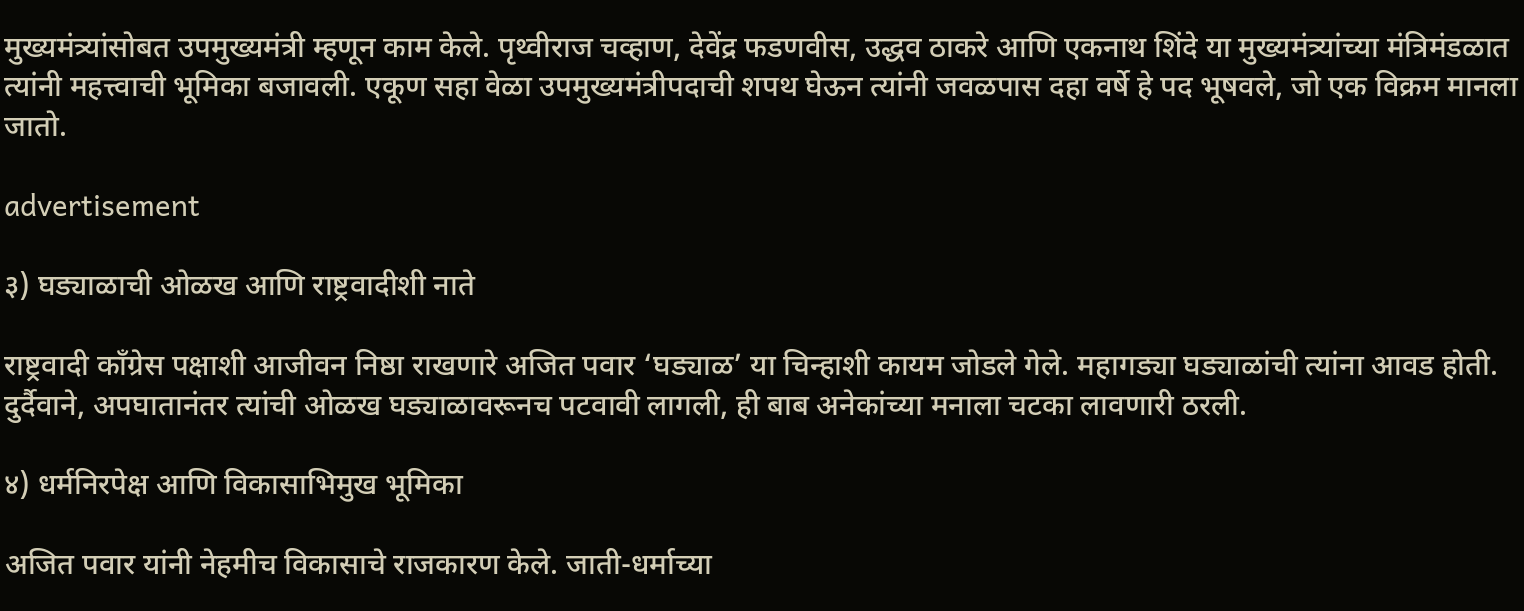मुख्यमंत्र्यांसोबत उपमुख्यमंत्री म्हणून काम केले. पृथ्वीराज चव्हाण, देवेंद्र फडणवीस, उद्धव ठाकरे आणि एकनाथ शिंदे या मुख्यमंत्र्यांच्या मंत्रिमंडळात त्यांनी महत्त्वाची भूमिका बजावली. एकूण सहा वेळा उपमुख्यमंत्रीपदाची शपथ घेऊन त्यांनी जवळपास दहा वर्षे हे पद भूषवले, जो एक विक्रम मानला जातो.

advertisement

३) घड्याळाची ओळख आणि राष्ट्रवादीशी नाते

राष्ट्रवादी काँग्रेस पक्षाशी आजीवन निष्ठा राखणारे अजित पवार ‘घड्याळ’ या चिन्हाशी कायम जोडले गेले. महागड्या घड्याळांची त्यांना आवड होती. दुर्दैवाने, अपघातानंतर त्यांची ओळख घड्याळावरूनच पटवावी लागली, ही बाब अनेकांच्या मनाला चटका लावणारी ठरली.

४) धर्मनिरपेक्ष आणि विकासाभिमुख भूमिका

अजित पवार यांनी नेहमीच विकासाचे राजकारण केले. जाती-धर्माच्या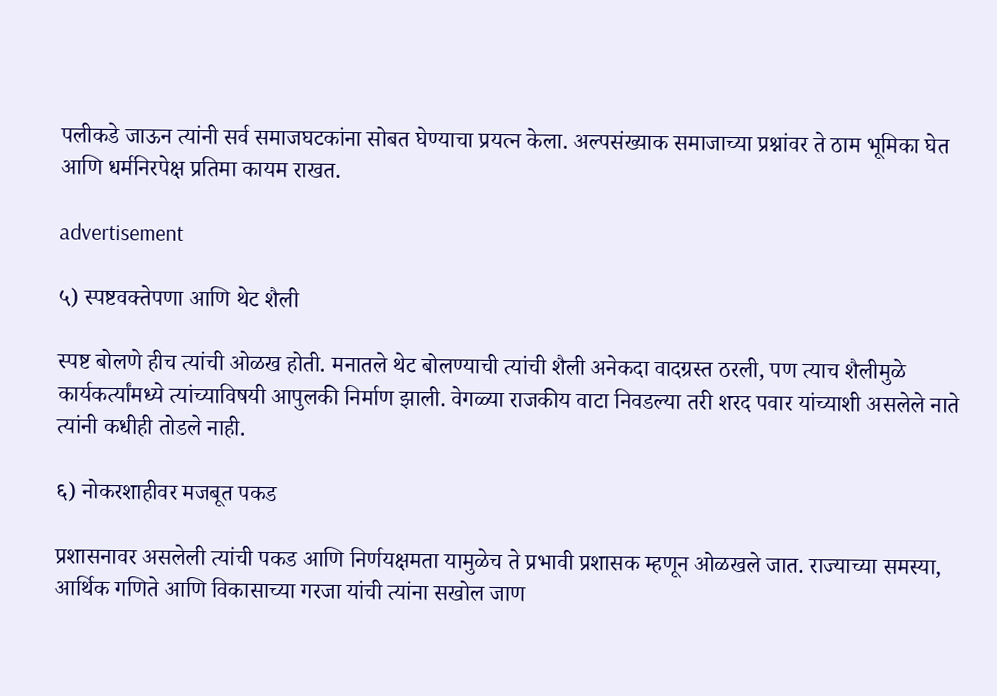पलीकडे जाऊन त्यांनी सर्व समाजघटकांना सोबत घेण्याचा प्रयत्न केला. अल्पसंख्याक समाजाच्या प्रश्नांवर ते ठाम भूमिका घेत आणि धर्मनिरपेक्ष प्रतिमा कायम राखत.

advertisement

५) स्पष्टवक्तेपणा आणि थेट शैली

स्पष्ट बोलणे हीच त्यांची ओळख होती. मनातले थेट बोलण्याची त्यांची शैली अनेकदा वादग्रस्त ठरली, पण त्याच शैलीमुळे कार्यकर्त्यांमध्ये त्यांच्याविषयी आपुलकी निर्माण झाली. वेगळ्या राजकीय वाटा निवडल्या तरी शरद पवार यांच्याशी असलेले नाते त्यांनी कधीही तोडले नाही.

६) नोकरशाहीवर मजबूत पकड

प्रशासनावर असलेली त्यांची पकड आणि निर्णयक्षमता यामुळेच ते प्रभावी प्रशासक म्हणून ओळखले जात. राज्याच्या समस्या, आर्थिक गणिते आणि विकासाच्या गरजा यांची त्यांना सखोल जाण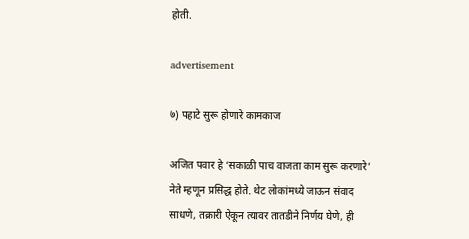होती.

advertisement

७) पहाटे सुरू होणारे कामकाज

अजित पवार हे ‘सकाळी पाच वाजता काम सुरू करणारे’ नेते म्हणून प्रसिद्ध होते. थेट लोकांमध्ये जाऊन संवाद साधणे, तक्रारी ऐकून त्यावर तातडीने निर्णय घेणे, ही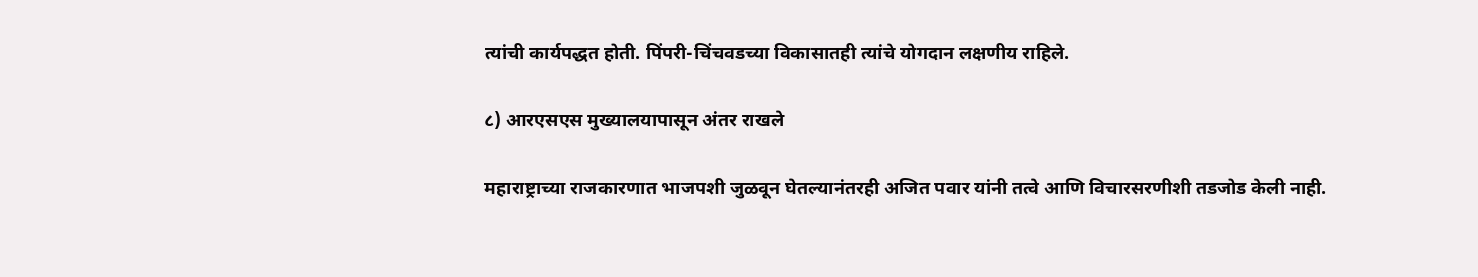त्यांची कार्यपद्धत होती. पिंपरी-चिंचवडच्या विकासातही त्यांचे योगदान लक्षणीय राहिले.

८) आरएसएस मुख्यालयापासून अंतर राखले

महाराष्ट्राच्या राजकारणात भाजपशी जुळवून घेतल्यानंतरही अजित पवार यांनी तत्वे आणि विचारसरणीशी तडजोड केली नाही.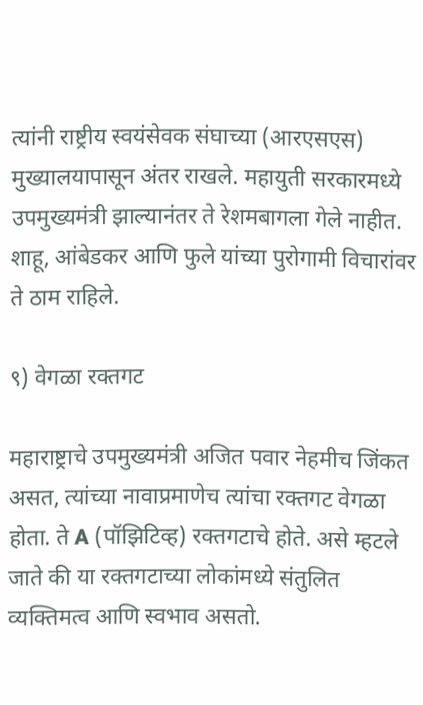त्यांनी राष्ट्रीय स्वयंसेवक संघाच्या (आरएसएस) मुख्यालयापासून अंतर राखले. महायुती सरकारमध्ये उपमुख्यमंत्री झाल्यानंतर ते रेशमबागला गेले नाहीत. शाहू, आंबेडकर आणि फुले यांच्या पुरोगामी विचारांवर ते ठाम राहिले.

९) वेगळा रक्तगट

महाराष्ट्राचे उपमुख्यमंत्री अजित पवार नेहमीच जिंकत असत, त्यांच्या नावाप्रमाणेच त्यांचा रक्तगट वेगळा होता. ते A (पॉझिटिव्ह) रक्तगटाचे होते. असे म्हटले जाते की या रक्तगटाच्या लोकांमध्ये संतुलित व्यक्तिमत्व आणि स्वभाव असतो.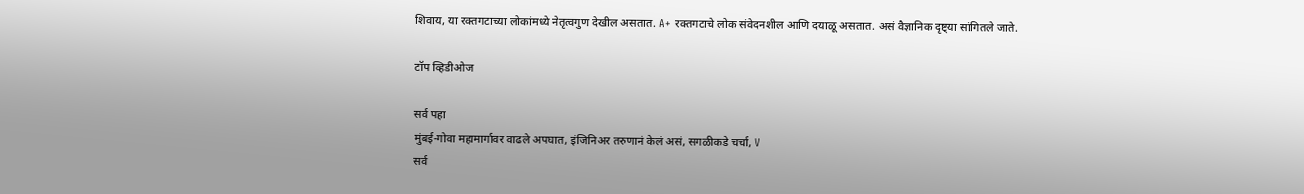शिवाय, या रक्तगटाच्या लोकांमध्ये नेतृत्वगुण देखील असतात. A+ रक्तगटाचे लोक संवेदनशील आणि दयाळू असतात. असं वैज्ञानिक दृष्ट्या सांगितले जाते.

टॉप व्हिडीओज

सर्व पहा
मुंबई-गोवा महामार्गावर वाढले अपघात, इंजिनिअर तरुणानं केलं असं, सगळीकडे चर्चा, V
सर्व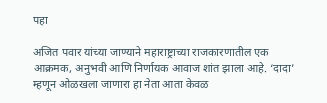पहा

अजित पवार यांच्या जाण्याने महाराष्ट्राच्या राजकारणातील एक आक्रमक, अनुभवी आणि निर्णायक आवाज शांत झाला आहे. ‘दादा’ म्हणून ओळखला जाणारा हा नेता आता केवळ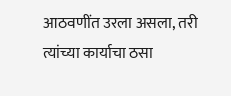आठवणींत उरला असला, तरी त्यांच्या कार्याचा ठसा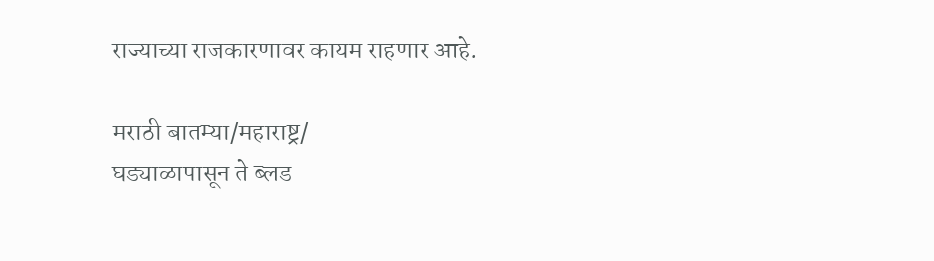राज्याच्या राजकारणावर कायम राहणार आहे.

मराठी बातम्या/महाराष्ट्र/
घड्याळापासून ते ब्लड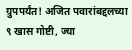ग्रुपपर्यंत! अजित पवारांबद्दलच्या ९ खास गोष्टी, ज्या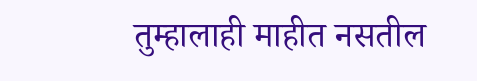तुम्हालाही माहीत नसतील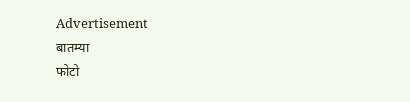Advertisement
बातम्या
फोटो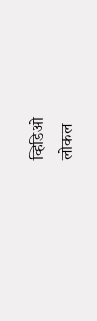व्हिडिओ
लोकल